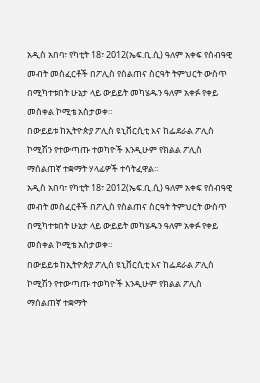አዲስ አበባ፣ የካቲት 18፣ 2012(ኤፍ.ቢ.ሲ) ዓለም አቀፍ የሰብዓዊ መብት መስፈርቶች በፖሊስ የስልጠና ስርዓት ትምህርት ውስጥ በሚካተቱበት ሁኔታ ላይ ውይይት መካሄዱን ዓለም አቀፉ የቀይ መስቀል ኮሚቴ አስታወቀ።
በውይይቱ ከኢትዮጵያ ፖሊስ ዩኒቨርሲቲ እና ከፌደራል ፖሊስ ኮሚሽን የተውጣጡ ተወካዮች እንዲሁም የክልል ፖሊስ ማሰልጠኛ ተቋማት ሃላፊዎች ተሳትፈዋል።
አዲስ አበባ፣ የካቲት 18፣ 2012(ኤፍ.ቢ.ሲ) ዓለም አቀፍ የሰብዓዊ መብት መስፈርቶች በፖሊስ የስልጠና ስርዓት ትምህርት ውስጥ በሚካተቱበት ሁኔታ ላይ ውይይት መካሄዱን ዓለም አቀፉ የቀይ መስቀል ኮሚቴ አስታወቀ።
በውይይቱ ከኢትዮጵያ ፖሊስ ዩኒቨርሲቲ እና ከፌደራል ፖሊስ ኮሚሽን የተውጣጡ ተወካዮች እንዲሁም የክልል ፖሊስ ማሰልጠኛ ተቋማት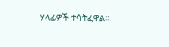ሃላፊዎች ተሳትፈዋል።